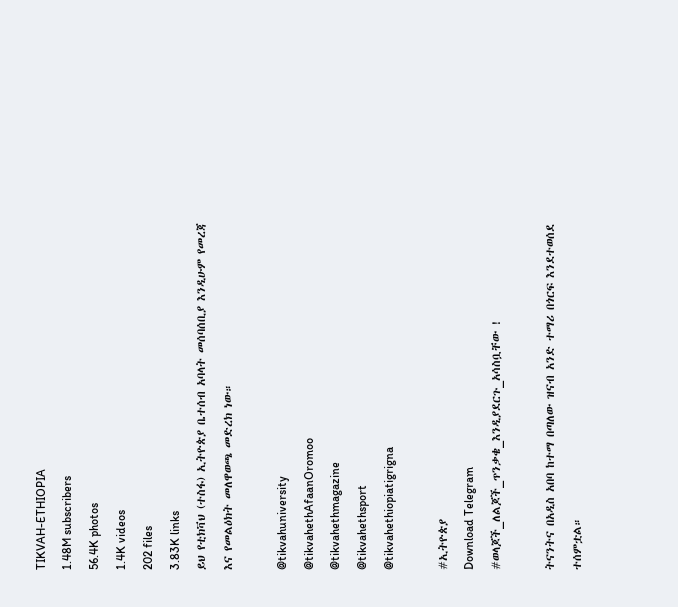TIKVAH-ETHIOPIA
1.48M subscribers
56.4K photos
1.4K videos
202 files
3.83K links
ይህ የቲክቫህ (ተስፋ) ኢትዮጵያ ቤተሰብ አባላት መሰባሰቢያ እንዲሁም የመረጃ እና የመልዕክት መለዋወጫ መድረክ ነው።

@tikvahuniversity
@tikvahethAfaanOromoo
@tikvahethmagazine
@tikvahethsport
@tikvahethiopiatigrigna

#ኢትዮጵያ
Download Telegram
#ወላጆች_ለልጆች_ጥንቃቄ_እንዲያደርጉ_አሳስቧቸው !

ትናንትና በአዲስ አበባ ከተማ በጣለው ዝናብ አንድ ተማሪ በጎርፍ እንደተወሰደ ተሰምቷል።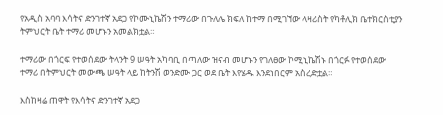የአዲስ አባባ እሳትና ድንገተኛ አደጋ የኮሙኒኬሽን ተማሪው በጉለሌ ክፍለ ከተማ በሚገኘው ላዛሪስት የካቶሊክ ቤተክርስቲያን ትምህርት ቤት ተማሪ መሆኑን አመልክቷል።

ተማሪው በጎርፍ የተወሰደው ትላንት 9 ሠዓት አካባቢ በጣለው ዝናብ መሆኑን የገለፀው ኮሚኒኬሽኑ በጎርፉ የተወሰደው ተማሪ በትምህርት መውጫ ሠዓት ላይ ከትንሽ ወንድሙ ጋር ወደ ቤት እየሄዱ እንደነበርም አስረድቷል።

እስከዛሬ ጠዋት የእሳትና ድንገተኛ አደጋ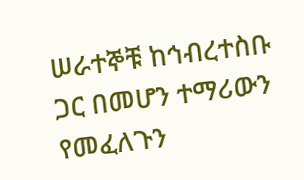ሠራተኞቹ ከኅብረተስቡ ጋር በመሆን ተማሪውን የመፈለጉን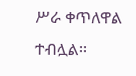ሥራ ቀጥለዋል ተብሏል፡፡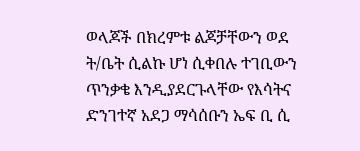ወላጆች በክረምቱ ልጆቻቸውን ወደ ት/ቤት ሲልኩ ሆነ ሲቀበሉ ተገቢውን ጥንቃቄ እንዲያደርጉላቸው የእሳትና ድንገተኛ አደጋ ማሳሰቡን ኤፍ ቢ ሲ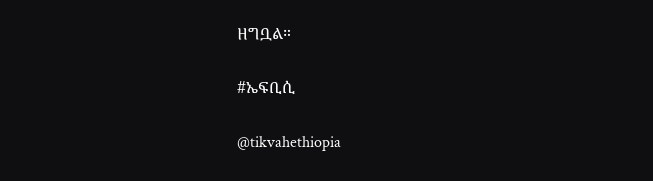ዘግቧል።

#ኤፍቢሲ

@tikvahethiopia